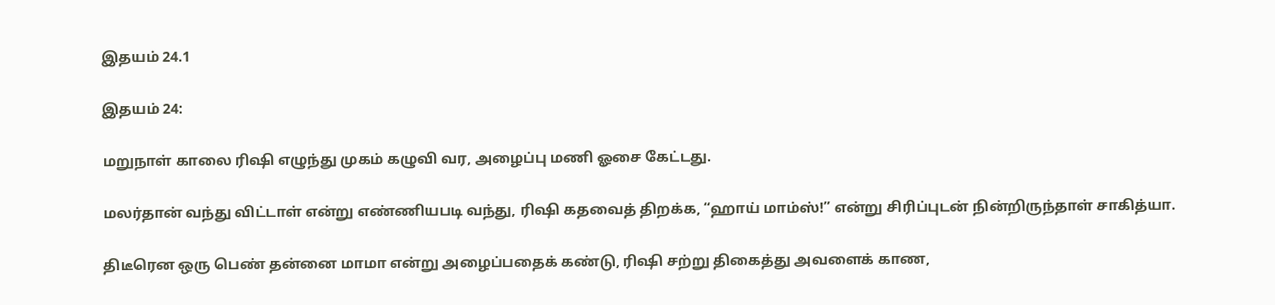இதயம் 24.1

இதயம் 24:

மறுநாள் காலை ரிஷி எழுந்து முகம் கழுவி வர, அழைப்பு மணி ஓசை கேட்டது.

மலர்தான் வந்து விட்டாள் என்று எண்ணியபடி வந்து, ரிஷி கதவைத் திறக்க, “ஹாய் மாம்ஸ்!” என்று சிரிப்புடன் நின்றிருந்தாள் சாகித்யா.

திடீரென ஒரு பெண் தன்னை மாமா என்று அழைப்பதைக் கண்டு, ரிஷி சற்று திகைத்து அவளைக் காண,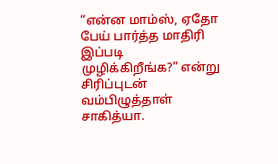“என்ன மாம்ஸ், ஏதோ பேய் பார்த்த மாதிரி இப்படி முழிக்கிறீங்க?” என்று சிரிப்புடன் வம்பிழுத்தாள் சாகித்யா.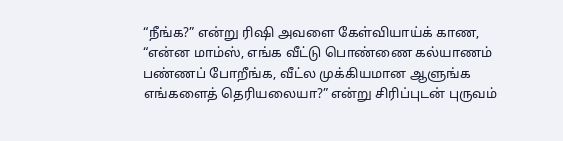“நீங்க?” என்று ரிஷி அவளை கேள்வியாய்க் காண, “என்ன மாம்ஸ், எங்க வீட்டு பொண்ணை கல்யாணம் பண்ணப் போறீங்க, வீட்ல முக்கியமான ஆளுங்க எங்களைத் தெரியலையா?” என்று சிரிப்புடன் புருவம்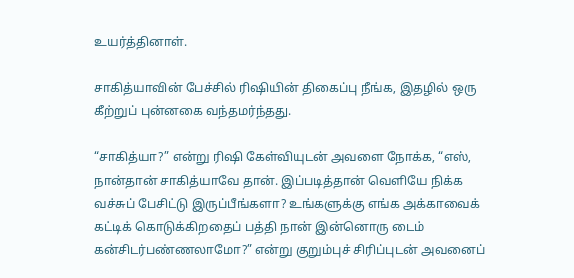உயர்த்தினாள்.

சாகித்யாவின் பேச்சில் ரிஷியின் திகைப்பு நீங்க, இதழில் ஒரு கீற்றுப் புன்னகை வந்தமர்ந்தது.

“சாகித்யா?” என்று ரிஷி கேள்வியுடன் அவளை நோக்க, “எஸ், நான்தான் சாகித்யாவே தான். இப்படித்தான் வெளியே நிக்க வச்சுப் பேசிட்டு இருப்பீங்களா? உங்களுக்கு எங்க அக்காவைக் கட்டிக் கொடுக்கிறதைப் பத்தி நான் இன்னொரு டைம் கன்சிடர்பண்ணலாமோ?” என்று குறும்புச் சிரிப்புடன் அவனைப்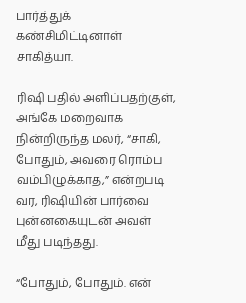பார்த்துக் கண்சிமிட்டினாள் சாகித்யா.

ரிஷி பதில் அளிப்பதற்குள், அங்கே மறைவாக நின்றிருந்த மலர், “சாகி, போதும், அவரை ரொம்ப வம்பிழுக்காத,” என்றபடி வர, ரிஷியின் பார்வை புன்னகையுடன் அவள் மீது படிந்தது.

“போதும், போதும். என்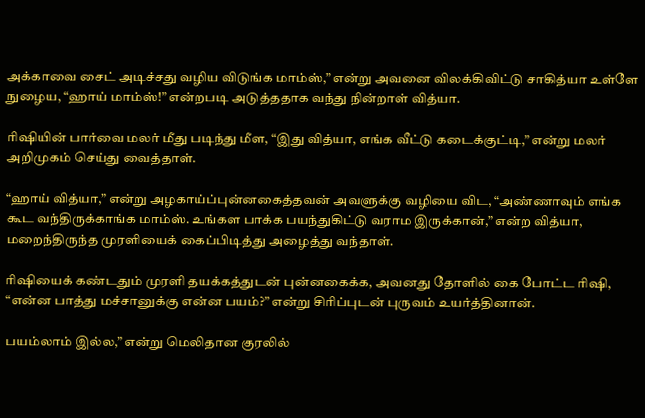அக்காவை சைட் அடிச்சது வழிய விடுங்க மாம்ஸ்,” என்று அவனை விலக்கிவிட்டு சாகித்யா உள்ளே நுழைய, “ஹாய் மாம்ஸ்!” என்றபடி அடுத்ததாக வந்து நின்றாள் வித்யா.

ரிஷியின் பார்வை மலர் மீது படிந்து மீள, “இது வித்யா, எங்க வீட்டு கடைக்குட்டி,” என்று மலர் அறிமுகம் செய்து வைத்தாள்.

“ஹாய் வித்யா,” என்று அழகாய்ப்புன்னகைத்தவன் அவளுக்கு வழியை விட, “அண்ணாவும் எங்க கூட வந்திருக்காங்க மாம்ஸ். உங்கள பாக்க பயந்துகிட்டு வராம இருக்கான்,” என்ற வித்யா, மறைந்திருந்த முரளியைக் கைப்பிடித்து அழைத்து வந்தாள்.

ரிஷியைக் கண்டதும் முரளி தயக்கத்துடன் புன்னகைக்க, அவனது தோளில் கை போட்ட ரிஷி, “என்ன பாத்து மச்சானுக்கு என்ன பயம்?” என்று சிரிப்புடன் புருவம் உயர்த்தினான்.

பயம்லாம் இல்ல,” என்று மெலிதான குரலில்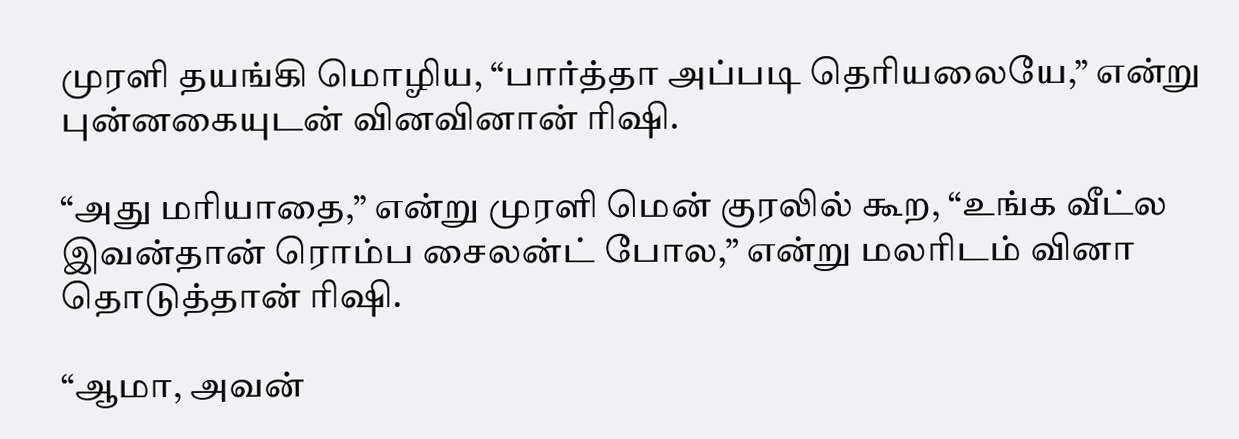முரளி தயங்கி மொழிய, “பார்த்தா அப்படி தெரியலையே,” என்று புன்னகையுடன் வினவினான் ரிஷி.

“அது மரியாதை,” என்று முரளி மென் குரலில் கூற, “உங்க வீட்ல இவன்தான் ரொம்ப சைலன்ட் போல,” என்று மலரிடம் வினா தொடுத்தான் ரிஷி.

“ஆமா, அவன்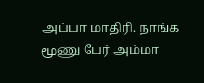அப்பா மாதிரி. நாங்க மூணு பேர் அம்மா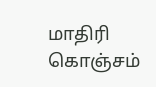மாதிரி கொஞ்சம்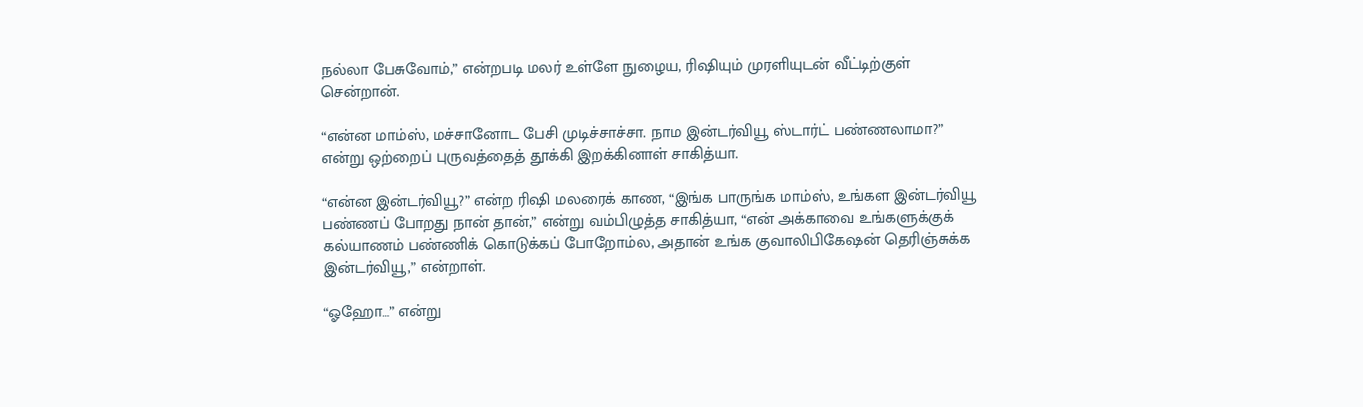நல்லா பேசுவோம்,” என்றபடி மலர் உள்ளே நுழைய, ரிஷியும் முரளியுடன் வீட்டிற்குள் சென்றான்.

“என்ன மாம்ஸ், மச்சானோட பேசி முடிச்சாச்சா. நாம இன்டர்வியூ ஸ்டார்ட் பண்ணலாமா?” என்று ஒற்றைப் புருவத்தைத் தூக்கி இறக்கினாள் சாகித்யா.

“என்ன இன்டர்வியூ?” என்ற ரிஷி மலரைக் காண, “இங்க பாருங்க மாம்ஸ், உங்கள இன்டர்வியூ பண்ணப் போறது நான் தான்,” என்று வம்பிழுத்த சாகித்யா, “என் அக்காவை உங்களுக்குக் கல்யாணம் பண்ணிக் கொடுக்கப் போறோம்ல, அதான் உங்க குவாலிபிகேஷன் தெரிஞ்சுக்க இன்டர்வியூ,” என்றாள்.

“ஓஹோ…” என்று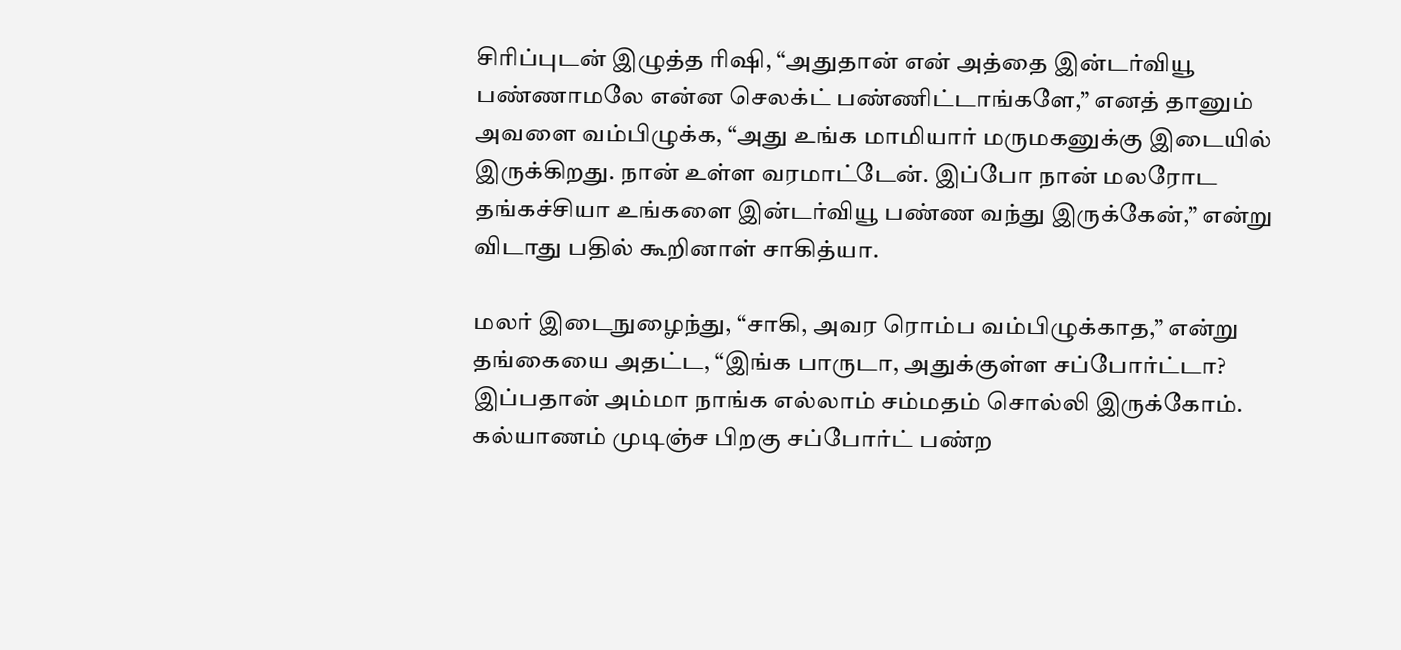சிரிப்புடன் இழுத்த ரிஷி, “அதுதான் என் அத்தை இன்டர்வியூ பண்ணாமலே என்ன செலக்ட் பண்ணிட்டாங்களே,” எனத் தானும் அவளை வம்பிழுக்க, “அது உங்க மாமியார் மருமகனுக்கு இடையில் இருக்கிறது. நான் உள்ள வரமாட்டேன். இப்போ நான் மலரோட தங்கச்சியா உங்களை இன்டர்வியூ பண்ண வந்து இருக்கேன்,” என்று விடாது பதில் கூறினாள் சாகித்யா.

மலர் இடைநுழைந்து, “சாகி, அவர ரொம்ப வம்பிழுக்காத,” என்று தங்கையை அதட்ட, “இங்க பாருடா, அதுக்குள்ள சப்போர்ட்டா? இப்பதான் அம்மா நாங்க எல்லாம் சம்மதம் சொல்லி இருக்கோம். கல்யாணம் முடிஞ்ச பிறகு சப்போர்ட் பண்ற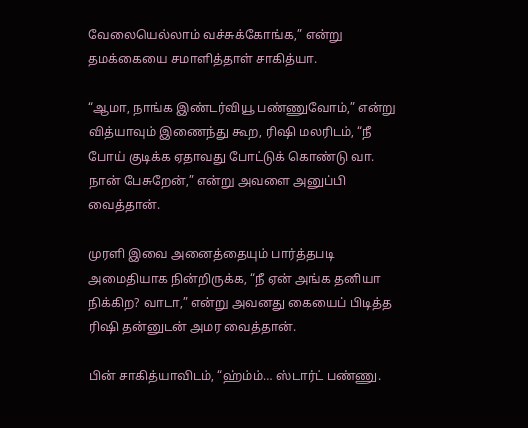வேலையெல்லாம் வச்சுக்கோங்க,” என்று தமக்கையை சமாளித்தாள் சாகித்யா.

“ஆமா, நாங்க இண்டர்வியூ பண்ணுவோம்,” என்று வித்யாவும் இணைந்து கூற, ரிஷி மலரிடம், “நீ போய் குடிக்க ஏதாவது போட்டுக் கொண்டு வா. நான் பேசுறேன்,” என்று அவளை அனுப்பி வைத்தான்.

முரளி இவை அனைத்தையும் பார்த்தபடி அமைதியாக நின்றிருக்க, “நீ ஏன் அங்க தனியா நிக்கிற? வாடா,” என்று அவனது கையைப் பிடித்த ரிஷி தன்னுடன் அமர வைத்தான்.

பின் சாகித்யாவிடம், “ஹ்ம்ம்… ஸ்டார்ட் பண்ணு.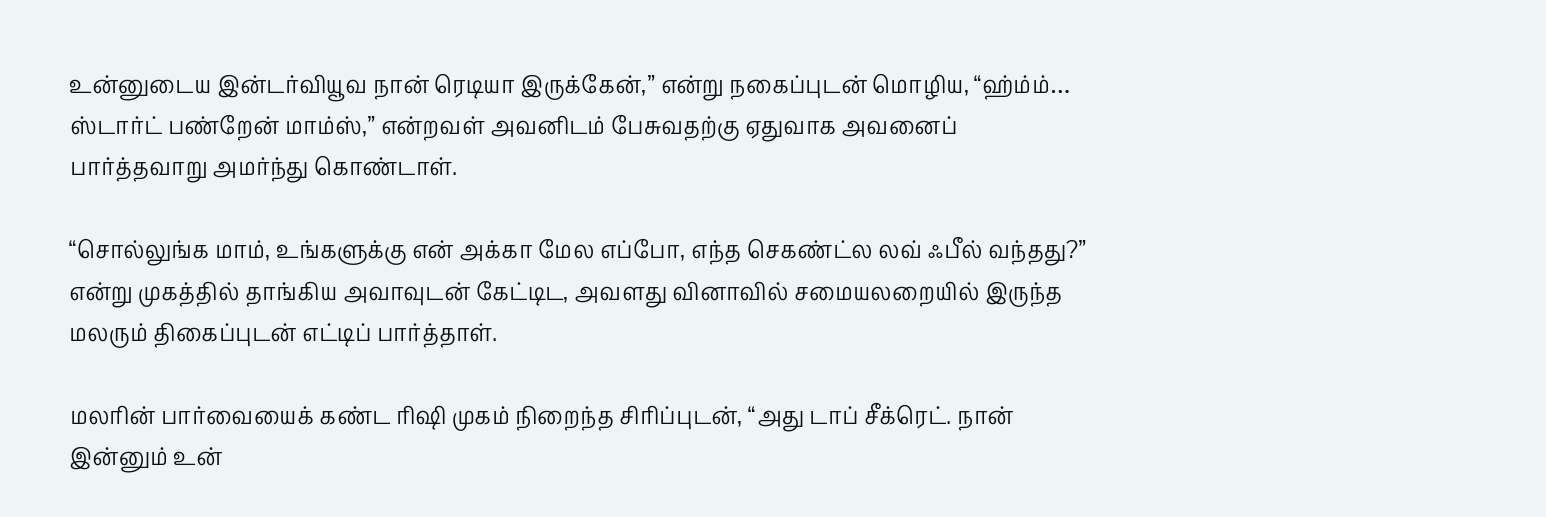உன்னுடைய இன்டர்வியூவ நான் ரெடியா இருக்கேன்,” என்று நகைப்புடன் மொழிய, “ஹ்ம்ம்… ஸ்டார்ட் பண்றேன் மாம்ஸ்,” என்றவள் அவனிடம் பேசுவதற்கு ஏதுவாக அவனைப் பார்த்தவாறு அமர்ந்து கொண்டாள்.

“சொல்லுங்க மாம், உங்களுக்கு என் அக்கா மேல எப்போ, எந்த செகண்ட்ல லவ் ஃபீல் வந்தது?” என்று முகத்தில் தாங்கிய அவாவுடன் கேட்டிட, அவளது வினாவில் சமையலறையில் இருந்த மலரும் திகைப்புடன் எட்டிப் பார்த்தாள்.

மலரின் பார்வையைக் கண்ட ரிஷி முகம் நிறைந்த சிரிப்புடன், “அது டாப் சீக்ரெட். நான் இன்னும் உன்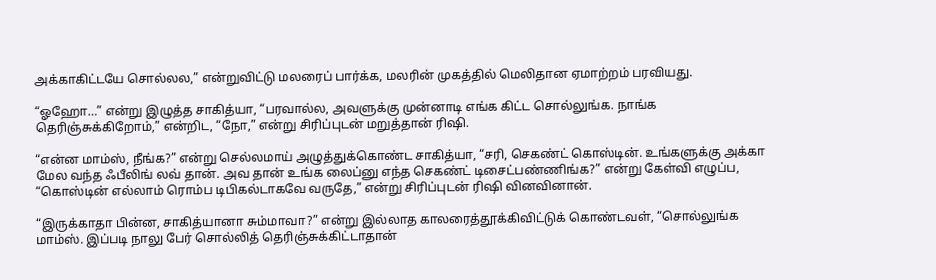அக்காகிட்டயே சொல்லல,” என்றுவிட்டு மலரைப் பார்க்க, மலரின் முகத்தில் மெலிதான ஏமாற்றம் பரவியது.

“ஓஹோ…” என்று இழுத்த சாகித்யா, “பரவால்ல, அவளுக்கு முன்னாடி எங்க கிட்ட சொல்லுங்க. நாங்க தெரிஞ்சுக்கிறோம்,” என்றிட, “நோ,” என்று சிரிப்புடன் மறுத்தான் ரிஷி.

“என்ன மாம்ஸ், நீங்க?” என்று செல்லமாய் அழுத்துக்கொண்ட சாகித்யா, “சரி, செகண்ட் கொஸ்டின். உங்களுக்கு அக்கா மேல வந்த ஃபீலிங் லவ் தான். அவ தான் உங்க லைப்னு எந்த செகண்ட் டிசைட்பண்ணிங்க?” என்று கேள்வி எழுப்ப, “கொஸ்டின் எல்லாம் ரொம்ப டிபிகல்டாகவே வருதே,” என்று சிரிப்புடன் ரிஷி வினவினான்.

“இருக்காதா பின்ன, சாகித்யானா சும்மாவா?” என்று இல்லாத காலரைத்தூக்கிவிட்டுக் கொண்டவள், “சொல்லுங்க மாம்ஸ். இப்படி நாலு பேர் சொல்லித் தெரிஞ்சுக்கிட்டாதான்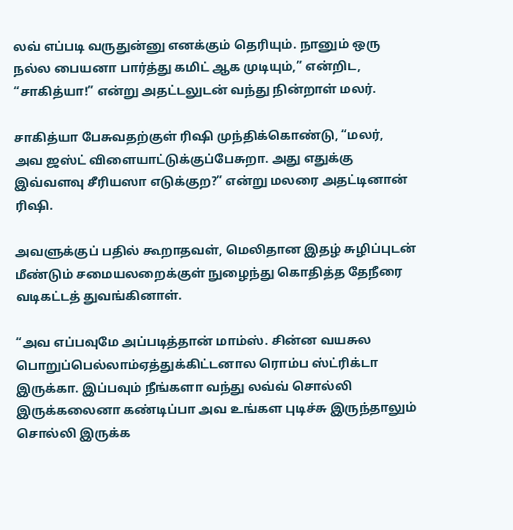லவ் எப்படி வருதுன்னு எனக்கும் தெரியும். நானும் ஒரு நல்ல பையனா பார்த்து கமிட் ஆக முடியும்,” என்றிட, “சாகித்யா!” என்று அதட்டலுடன் வந்து நின்றாள் மலர்.

சாகித்யா பேசுவதற்குள் ரிஷி முந்திக்கொண்டு, “மலர், அவ ஜஸ்ட் விளையாட்டுக்குப்பேசுறா. அது எதுக்கு இவ்வளவு சீரியஸா எடுக்குற?” என்று மலரை அதட்டினான் ரிஷி.

அவளுக்குப் பதில் கூறாதவள், மெலிதான இதழ் சுழிப்புடன் மீண்டும் சமையலறைக்குள் நுழைந்து கொதித்த தேநீரை வடிகட்டத் துவங்கினாள்.

“அவ எப்பவுமே அப்படித்தான் மாம்ஸ். சின்ன வயசுல பொறுப்பெல்லாம்ஏத்துக்கிட்டனால ரொம்ப ஸ்ட்ரிக்டா இருக்கா. இப்பவும் நீங்களா வந்து லவ்வ் சொல்லி இருக்கலைனா கண்டிப்பா அவ உங்கள புடிச்சு இருந்தாலும் சொல்லி இருக்க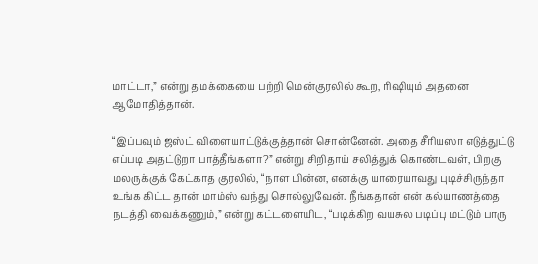மாட்டா,” என்று தமக்கையை பற்றி மென்குரலில் கூற, ரிஷியும் அதனை ஆமோதித்தான்.

“இப்பவும் ஜஸ்ட் விளையாட்டுக்குத்தான் சொன்னேன். அதை சீரியஸா எடுத்துட்டு எப்படி அதட்டுறா பாத்தீங்களா?” என்று சிறிதாய் சலித்துக் கொண்டவள், பிறகு மலருக்குக் கேட்காத குரலில், “நாள பின்ன, எனக்கு யாரையாவது புடிச்சிருந்தா உங்க கிட்ட தான் மாம்ஸ் வந்து சொல்லுவேன். நீங்கதான் என் கல்யாணத்தை நடத்தி வைக்கணும்,” என்று கட்டளையிட, “படிக்கிற வயசுல படிப்பு மட்டும் பாரு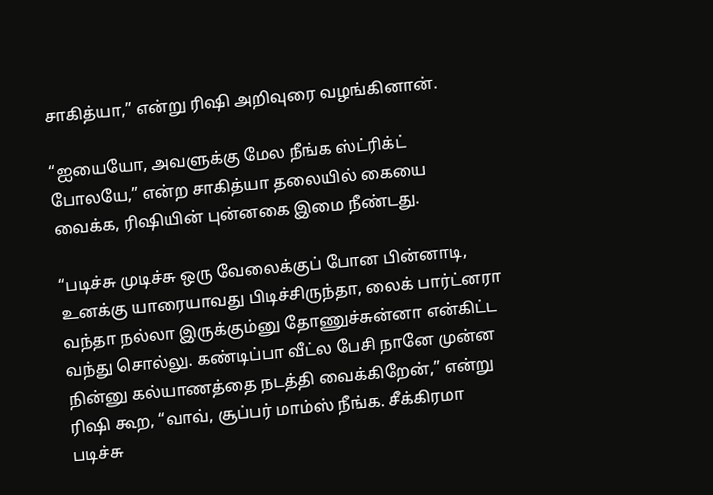சாகித்யா,” என்று ரிஷி அறிவுரை வழங்கினான்.

“ஐயையோ, அவளுக்கு மேல நீங்க ஸ்ட்ரிக்ட் போலயே,” என்ற சாகித்யா தலையில் கையை வைக்க, ரிஷியின் புன்னகை இமை நீண்டது.

“படிச்சு முடிச்சு ஒரு வேலைக்குப் போன பின்னாடி, உனக்கு யாரையாவது பிடிச்சிருந்தா, லைக் பார்ட்னரா வந்தா நல்லா‌ இருக்கும்னு தோணுச்சுன்னா என்கிட்ட வந்து சொல்லு. கண்டிப்பா வீட்ல பேசி நானே முன்ன நின்னு கல்யாணத்தை நடத்தி வைக்கிறேன்,” என்று ரிஷி கூற, “வாவ், சூப்பர் மாம்ஸ் நீங்க. சீக்கிரமா படிச்சு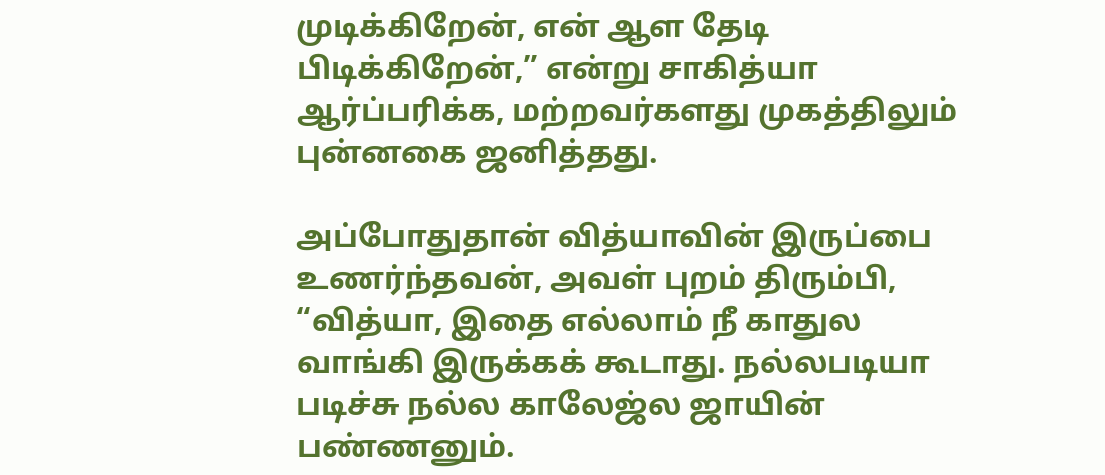முடிக்கிறேன், என் ஆள தேடி பிடிக்கிறேன்,” என்று சாகித்யா ஆர்ப்பரிக்க, மற்றவர்களது முகத்திலும் புன்னகை ஜனித்தது.

அப்போதுதான் வித்யாவின் இருப்பை உணர்ந்தவன், அவள் புறம் திரும்பி, “வித்யா, இதை எல்லாம் நீ காதுல வாங்கி இருக்கக் கூடாது. நல்லபடியா படிச்சு நல்ல காலேஜ்ல ஜாயின் பண்ணனும்.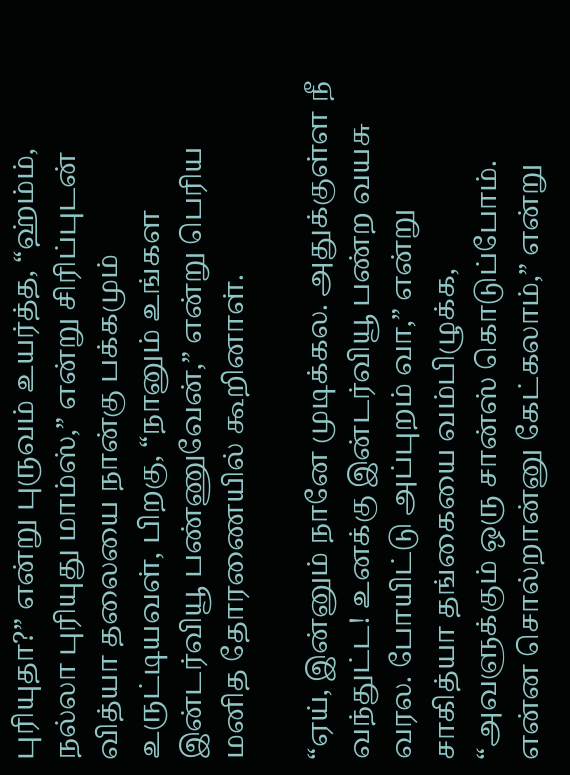புரியுதா?” என்று புருவம் உயர்த்த, “ஹ்ம்ம், நல்லா புரியுது மாம்ஸ்,” என்று சிரிப்புடன் வித்யா தலையை நான்கு பக்கமும் உருட்டியவள், பிறகு, “நானும் உங்கள இன்டர்வியூ பண்ணுவேன்,” என்று பெரிய மனித தோரணையில் கூறினாள்.

“ஏய், இன்னும் நானே முடிக்கல. அதுக்குள்ள நீ வந்துட்ட! உனக்கு இன்டர்வியூ பண்ற வயசு வரல. போயிட்டு அப்புறம் வா,” என்று சாகித்யா தங்கையை வம்பிழுக்க, “அவளுக்கும் ஒரு சான்ஸ் கொடுப்போம். என்ன சொல்றான்னு கேட்கலாம்,” என்று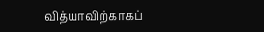வித்யாவிற்காகப்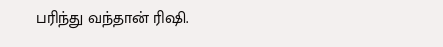பரிந்து வந்தான் ரிஷி.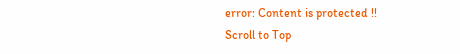error: Content is protected !!
Scroll to Top